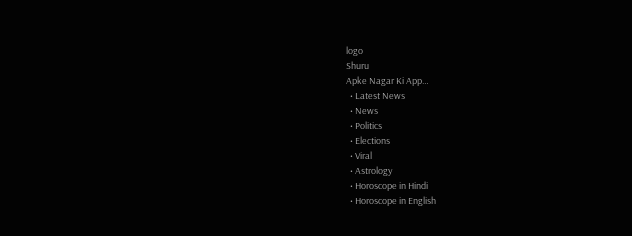logo
Shuru
Apke Nagar Ki App…
  • Latest News
  • News
  • Politics
  • Elections
  • Viral
  • Astrology
  • Horoscope in Hindi
  • Horoscope in English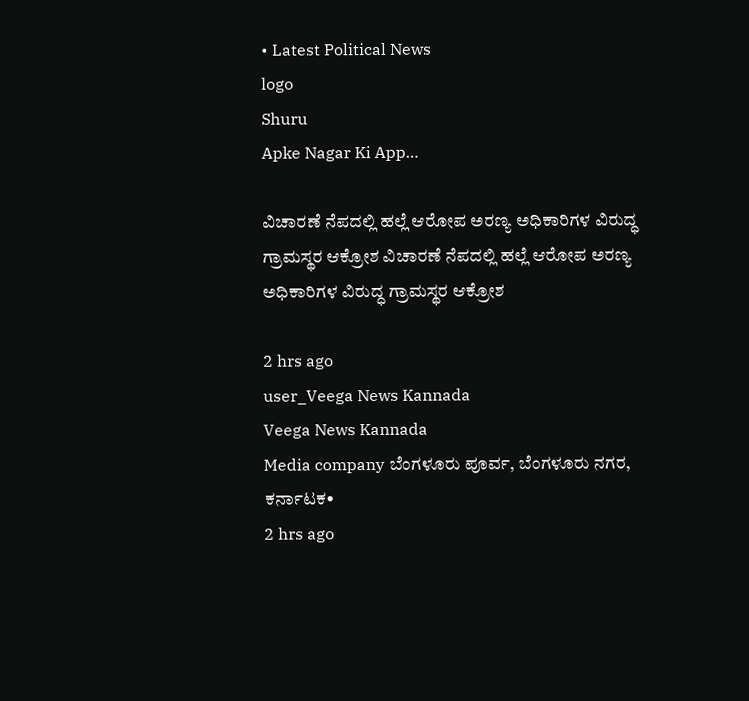• Latest Political News
logo
Shuru
Apke Nagar Ki App…

ವಿಚಾರಣೆ ನೆಪದಲ್ಲಿ ಹಲ್ಲೆ ಆರೋಪ ಅರಣ್ಯ ಅಧಿಕಾರಿಗಳ ವಿರುದ್ಧ ಗ್ರಾಮಸ್ಥರ ಆಕ್ರೋಶ ವಿಚಾರಣೆ ನೆಪದಲ್ಲಿ ಹಲ್ಲೆ ಆರೋಪ ಅರಣ್ಯ ಅಧಿಕಾರಿಗಳ ವಿರುದ್ಧ ಗ್ರಾಮಸ್ಥರ ಆಕ್ರೋಶ

2 hrs ago
user_Veega News Kannada
Veega News Kannada
Media company ಬೆಂಗಳೂರು ಪೂರ್ವ, ಬೆಂಗಳೂರು ನಗರ, ಕರ್ನಾಟಕ•
2 hrs ago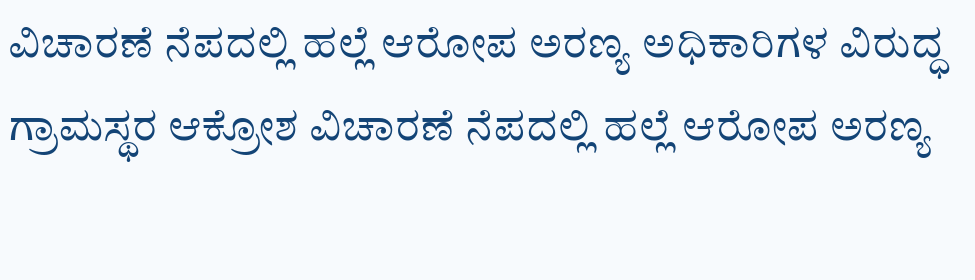ವಿಚಾರಣೆ ನೆಪದಲ್ಲಿ ಹಲ್ಲೆ ಆರೋಪ ಅರಣ್ಯ ಅಧಿಕಾರಿಗಳ ವಿರುದ್ಧ ಗ್ರಾಮಸ್ಥರ ಆಕ್ರೋಶ ವಿಚಾರಣೆ ನೆಪದಲ್ಲಿ ಹಲ್ಲೆ ಆರೋಪ ಅರಣ್ಯ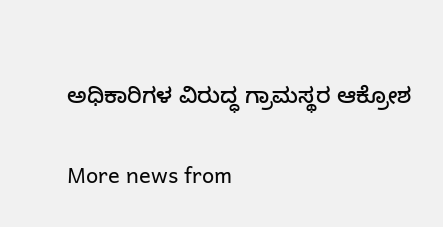ಅಧಿಕಾರಿಗಳ ವಿರುದ್ಧ ಗ್ರಾಮಸ್ಥರ ಆಕ್ರೋಶ

More news from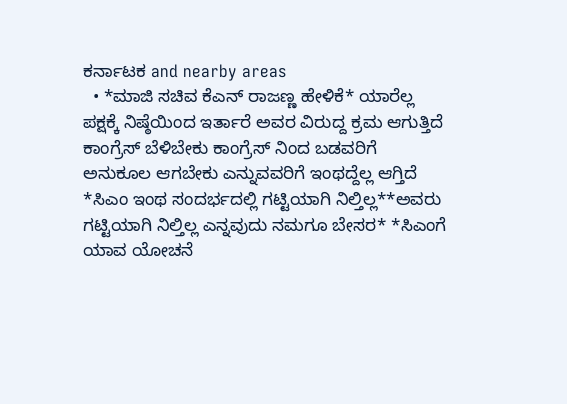ಕರ್ನಾಟಕ and nearby areas
  • *ಮಾಜಿ ಸಚಿವ ಕೆಎನ್ ರಾಜಣ್ಣ ಹೇಳಿಕೆ* ಯಾರೆಲ್ಲ ಪಕ್ಷಕ್ಕೆ ನಿಷ್ಠೆಯಿಂದ ಇರ್ತಾರೆ ಅವರ ವಿರುದ್ದ ಕ್ರಮ ಆಗುತ್ತಿದೆ ಕಾಂಗ್ರೆಸ್ ಬೆಳಿಬೇಕು ಕಾಂಗ್ರೆಸ್ ನಿಂದ ಬಡವರಿಗೆ ಅನುಕೂಲ ಆಗಬೇಕು ಎನ್ನುವವರಿಗೆ ಇಂಥದ್ದೆಲ್ಲ ಆಗ್ತಿದೆ *ಸಿಎಂ ಇಂಥ ಸಂದರ್ಭದಲ್ಲಿ ಗಟ್ಟಿಯಾಗಿ ನಿಲ್ತಿಲ್ಲ**ಅವರು ಗಟ್ಟಿಯಾಗಿ ನಿಲ್ತಿಲ್ಲ ಎನ್ನವುದು ನಮಗೂ ಬೇಸರ* *ಸಿಎಂಗೆ ಯಾವ ಯೋಚನೆ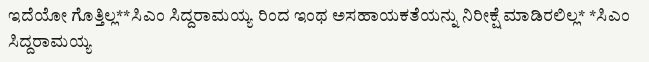ಇದೆಯೋ ಗೊತ್ತಿಲ್ಲ**ಸಿಎಂ ಸಿದ್ದರಾಮಯ್ಯ ರಿಂದ ಇಂಥ ಅಸಹಾಯಕತೆಯನ್ನು ನಿರೀಕ್ಷೆ ಮಾಡಿರಲಿಲ್ಲ* *ಸಿಎಂ ಸಿದ್ದರಾಮಯ್ಯ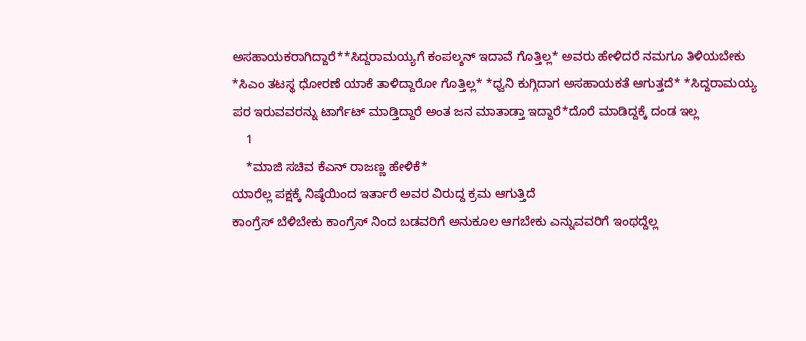ಅಸಹಾಯಕರಾಗಿದ್ದಾರೆ**ಸಿದ್ದರಾಮಯ್ಯಗೆ ಕಂಪಲ್ಶನ್ ಇದಾವೆ ಗೊತ್ತಿಲ್ಲ* ಅವರು ಹೇಳಿದರೆ ನಮಗೂ ತಿಳಿಯಬೇಕು *ಸಿಎಂ ತಟಸ್ಥ ಧೋರಣೆ ಯಾಕೆ ತಾಳಿದ್ದಾರೋ ಗೊತ್ತಿಲ್ಲ* *ಧ್ವನಿ ಕುಗ್ಗಿದಾಗ ಅಸಹಾಯಕತೆ ಆಗುತ್ತದೆ* *ಸಿದ್ದರಾಮಯ್ಯ ಪರ ಇರುವವರನ್ನು ಟಾರ್ಗೆಟ್ ಮಾಡ್ತಿದ್ದಾರೆ ಅಂತ ಜನ ಮಾತಾಡ್ತಾ ಇದ್ದಾರೆ*ದೊರೆ ಮಾಡಿದ್ದಕ್ಕೆ ದಂಡ ಇಲ್ಲ
    1
    *ಮಾಜಿ ಸಚಿವ ಕೆಎನ್ ರಾಜಣ್ಣ ಹೇಳಿಕೆ*
ಯಾರೆಲ್ಲ ಪಕ್ಷಕ್ಕೆ ನಿಷ್ಠೆಯಿಂದ ಇರ್ತಾರೆ ಅವರ ವಿರುದ್ದ ಕ್ರಮ ಆಗುತ್ತಿದೆ
ಕಾಂಗ್ರೆಸ್ ಬೆಳಿಬೇಕು ಕಾಂಗ್ರೆಸ್ ನಿಂದ ಬಡವರಿಗೆ ಅನುಕೂಲ ಆಗಬೇಕು ಎನ್ನುವವರಿಗೆ ಇಂಥದ್ದೆಲ್ಲ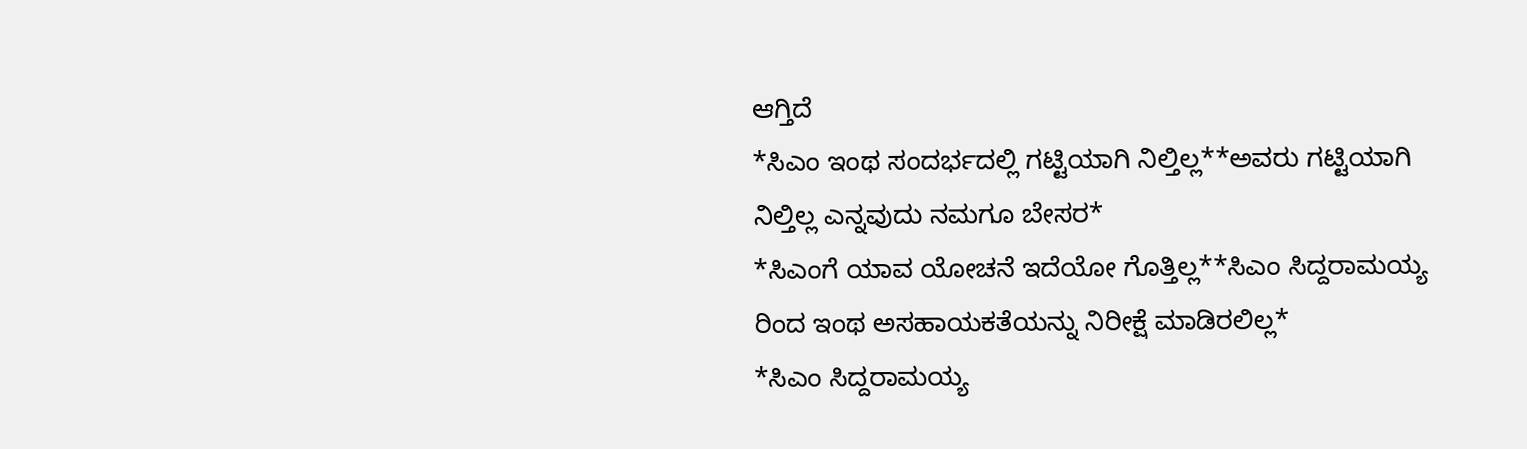ಆಗ್ತಿದೆ
*ಸಿಎಂ ಇಂಥ ಸಂದರ್ಭದಲ್ಲಿ ಗಟ್ಟಿಯಾಗಿ ನಿಲ್ತಿಲ್ಲ**ಅವರು ಗಟ್ಟಿಯಾಗಿ ನಿಲ್ತಿಲ್ಲ ಎನ್ನವುದು ನಮಗೂ ಬೇಸರ*
*ಸಿಎಂಗೆ ಯಾವ ಯೋಚನೆ ಇದೆಯೋ ಗೊತ್ತಿಲ್ಲ**ಸಿಎಂ ಸಿದ್ದರಾಮಯ್ಯ ರಿಂದ ಇಂಥ ಅಸಹಾಯಕತೆಯನ್ನು ನಿರೀಕ್ಷೆ ಮಾಡಿರಲಿಲ್ಲ*
*ಸಿಎಂ ಸಿದ್ದರಾಮಯ್ಯ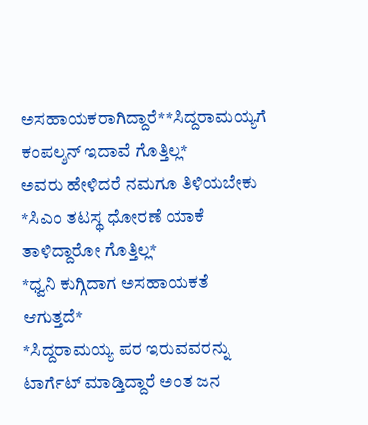ಅಸಹಾಯಕರಾಗಿದ್ದಾರೆ**ಸಿದ್ದರಾಮಯ್ಯಗೆ ಕಂಪಲ್ಶನ್ ಇದಾವೆ ಗೊತ್ತಿಲ್ಲ*
ಅವರು ಹೇಳಿದರೆ ನಮಗೂ ತಿಳಿಯಬೇಕು
*ಸಿಎಂ ತಟಸ್ಥ ಧೋರಣೆ ಯಾಕೆ ತಾಳಿದ್ದಾರೋ ಗೊತ್ತಿಲ್ಲ*
*ಧ್ವನಿ ಕುಗ್ಗಿದಾಗ ಅಸಹಾಯಕತೆ ಆಗುತ್ತದೆ*
*ಸಿದ್ದರಾಮಯ್ಯ ಪರ ಇರುವವರನ್ನು ಟಾರ್ಗೆಟ್ ಮಾಡ್ತಿದ್ದಾರೆ ಅಂತ ಜನ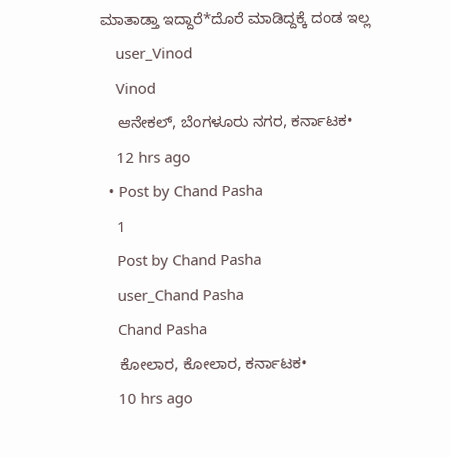ಮಾತಾಡ್ತಾ ಇದ್ದಾರೆ*ದೊರೆ ಮಾಡಿದ್ದಕ್ಕೆ ದಂಡ ಇಲ್ಲ
    user_Vinod
    Vinod
    ಆನೇಕಲ್, ಬೆಂಗಳೂರು ನಗರ, ಕರ್ನಾಟಕ•
    12 hrs ago
  • Post by Chand Pasha
    1
    Post by Chand Pasha
    user_Chand Pasha
    Chand Pasha
    ಕೋಲಾರ, ಕೋಲಾರ, ಕರ್ನಾಟಕ•
    10 hrs ago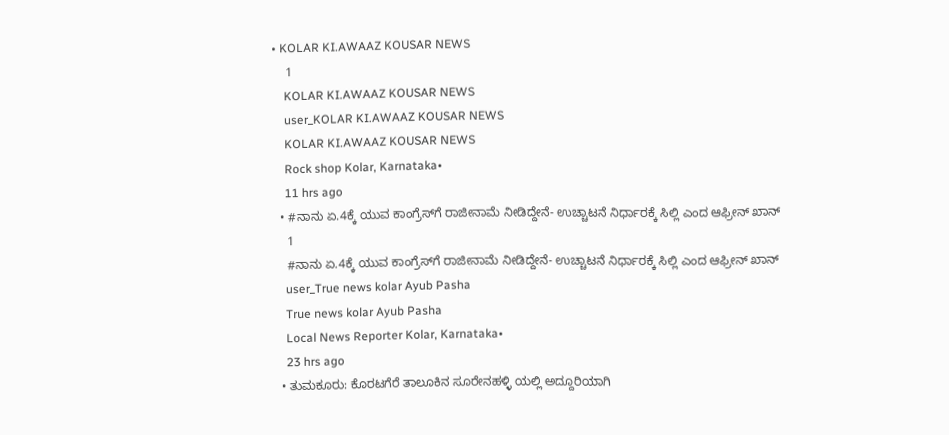• KOLAR KI.AWAAZ KOUSAR NEWS
    1
    KOLAR KI.AWAAZ KOUSAR NEWS
    user_KOLAR KI.AWAAZ KOUSAR NEWS
    KOLAR KI.AWAAZ KOUSAR NEWS
    Rock shop Kolar, Karnataka•
    11 hrs ago
  • #ನಾನು ಏ.4ಕ್ಕೆ ಯುವ ಕಾಂಗ್ರೆಸ್‌ಗೆ ರಾಜೀನಾಮೆ ನೀಡಿದ್ದೇನೆ- ಉಚ್ಚಾಟನೆ ನಿರ್ಧಾರಕ್ಕೆ ಸಿಲ್ಲಿ ಎಂದ ಆಫ್ರೀನ್ ಖಾನ್
    1
    #ನಾನು ಏ.4ಕ್ಕೆ ಯುವ ಕಾಂಗ್ರೆಸ್‌ಗೆ ರಾಜೀನಾಮೆ ನೀಡಿದ್ದೇನೆ- ಉಚ್ಚಾಟನೆ ನಿರ್ಧಾರಕ್ಕೆ ಸಿಲ್ಲಿ ಎಂದ ಆಫ್ರೀನ್ ಖಾನ್
    user_True news kolar Ayub Pasha
    True news kolar Ayub Pasha
    Local News Reporter Kolar, Karnataka•
    23 hrs ago
  • ತುಮಕೂರು: ಕೊರಟಗೆರೆ ತಾಲೂಕಿನ ಸೂರೇನಹಳ್ಳಿ ಯಲ್ಲಿ ಅದ್ದೂರಿಯಾಗಿ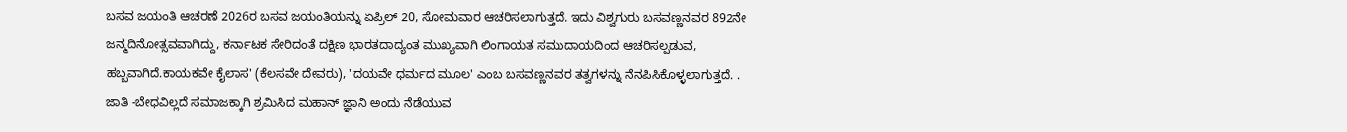ಬಸವ ಜಯಂತಿ ಆಚರಣೆ 2026ರ ಬಸವ ಜಯಂತಿಯನ್ನು ಏಪ್ರಿಲ್ 20, ಸೋಮವಾರ ಆಚರಿಸಲಾಗುತ್ತದೆ. ಇದು ವಿಶ್ವಗುರು ಬಸವಣ್ಣನವರ 892ನೇ ಜನ್ಮದಿನೋತ್ಸವವಾಗಿದ್ದು, ಕರ್ನಾಟಕ ಸೇರಿದಂತೆ ದಕ್ಷಿಣ ಭಾರತದಾದ್ಯಂತ ಮುಖ್ಯವಾಗಿ ಲಿಂಗಾಯತ ಸಮುದಾಯದಿಂದ ಆಚರಿಸಲ್ಪಡುವ, ಹಬ್ಬವಾಗಿದೆ.ಕಾಯಕವೇ ಕೈಲಾಸ' (ಕೆಲಸವೇ ದೇವರು), 'ದಯವೇ ಧರ್ಮದ ಮೂಲ' ಎಂಬ ಬಸವಣ್ಣನವರ ತತ್ವಗಳನ್ನು ನೆನಪಿಸಿಕೊಳ್ಳಲಾಗುತ್ತದೆ. . ಜಾತಿ -ಬೇಧವಿಲ್ಲದೆ ಸಮಾಜಕ್ಕಾಗಿ ಶ್ರಮಿಸಿದ ಮಹಾನ್ ಜ್ಞಾನಿ ಅಂದು ನೆಡೆಯುವ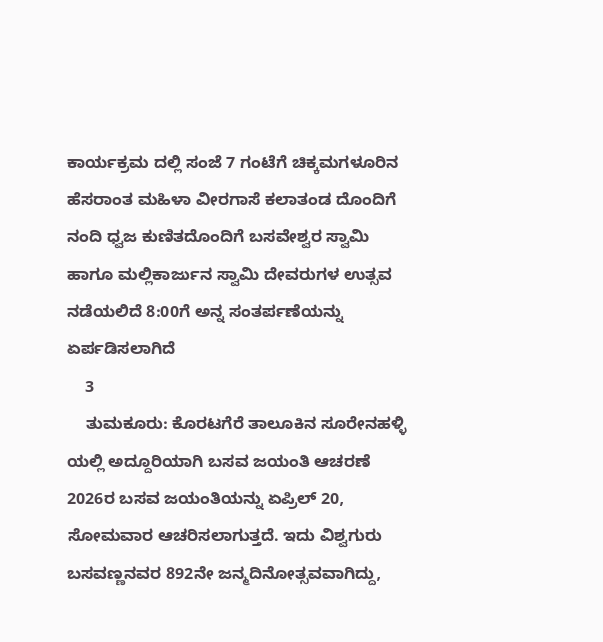ಕಾರ್ಯಕ್ರಮ ದಲ್ಲಿ ಸಂಜೆ 7 ಗಂಟೆಗೆ ಚಿಕ್ಕಮಗಳೂರಿನ ಹೆಸರಾಂತ ಮಹಿಳಾ ವೀರಗಾಸೆ ಕಲಾತಂಡ ದೊಂದಿಗೆ ನಂದಿ ಧ್ವಜ ಕುಣಿತದೊಂದಿಗೆ ಬಸವೇಶ್ವರ ಸ್ವಾಮಿ ಹಾಗೂ ಮಲ್ಲಿಕಾರ್ಜುನ ಸ್ವಾಮಿ ದೇವರುಗಳ ಉತ್ಸವ ನಡೆಯಲಿದೆ 8:00ಗೆ ಅನ್ನ ಸಂತರ್ಪಣೆಯನ್ನು ಏರ್ಪಡಿಸಲಾಗಿದೆ
    3
    ತುಮಕೂರು: ಕೊರಟಗೆರೆ ತಾಲೂಕಿನ ಸೂರೇನಹಳ್ಳಿ ಯಲ್ಲಿ ಅದ್ದೂರಿಯಾಗಿ ಬಸವ ಜಯಂತಿ ಆಚರಣೆ
2026ರ ಬಸವ ಜಯಂತಿಯನ್ನು ಏಪ್ರಿಲ್ 20, ಸೋಮವಾರ ಆಚರಿಸಲಾಗುತ್ತದೆ. ಇದು ವಿಶ್ವಗುರು ಬಸವಣ್ಣನವರ 892ನೇ ಜನ್ಮದಿನೋತ್ಸವವಾಗಿದ್ದು,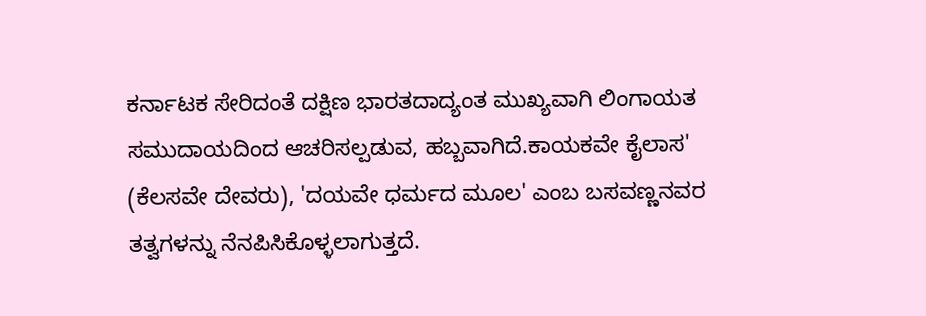ಕರ್ನಾಟಕ ಸೇರಿದಂತೆ ದಕ್ಷಿಣ ಭಾರತದಾದ್ಯಂತ ಮುಖ್ಯವಾಗಿ ಲಿಂಗಾಯತ ಸಮುದಾಯದಿಂದ ಆಚರಿಸಲ್ಪಡುವ, ಹಬ್ಬವಾಗಿದೆ.ಕಾಯಕವೇ ಕೈಲಾಸ' (ಕೆಲಸವೇ ದೇವರು), 'ದಯವೇ ಧರ್ಮದ ಮೂಲ' ಎಂಬ ಬಸವಣ್ಣನವರ ತತ್ವಗಳನ್ನು ನೆನಪಿಸಿಕೊಳ್ಳಲಾಗುತ್ತದೆ.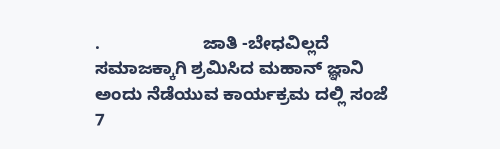.                     ಜಾತಿ -ಬೇಧವಿಲ್ಲದೆ   ಸಮಾಜಕ್ಕಾಗಿ ಶ್ರಮಿಸಿದ ಮಹಾನ್ ಜ್ಞಾನಿ
ಅಂದು ನೆಡೆಯುವ ಕಾರ್ಯಕ್ರಮ ದಲ್ಲಿ ಸಂಜೆ 7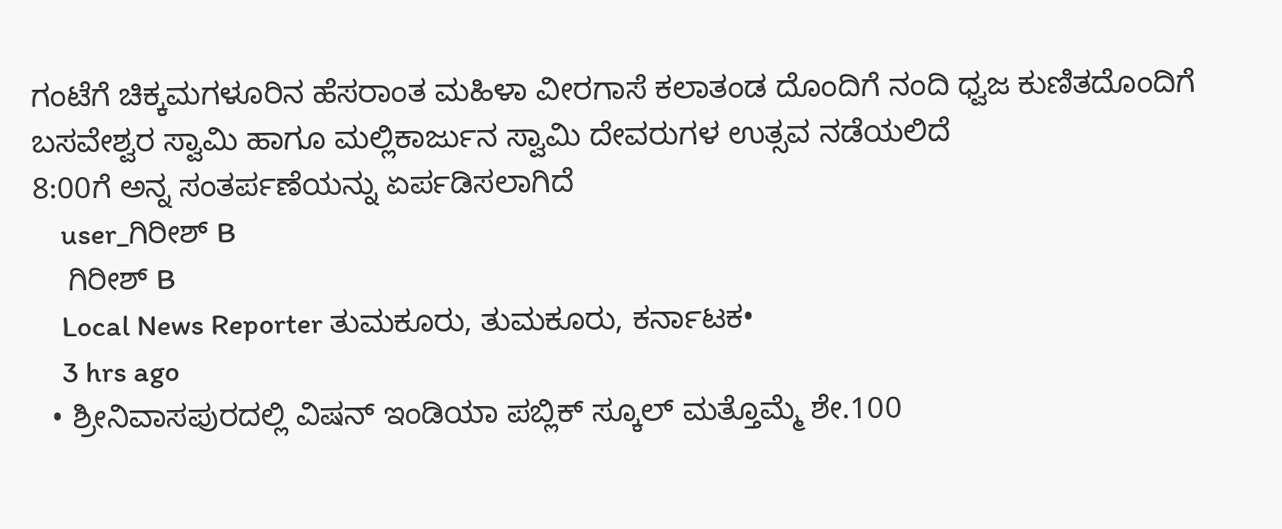ಗಂಟೆಗೆ ಚಿಕ್ಕಮಗಳೂರಿನ ಹೆಸರಾಂತ ಮಹಿಳಾ ವೀರಗಾಸೆ ಕಲಾತಂಡ ದೊಂದಿಗೆ ನಂದಿ ಧ್ವಜ ಕುಣಿತದೊಂದಿಗೆ ಬಸವೇಶ್ವರ ಸ್ವಾಮಿ ಹಾಗೂ ಮಲ್ಲಿಕಾರ್ಜುನ ಸ್ವಾಮಿ ದೇವರುಗಳ ಉತ್ಸವ ನಡೆಯಲಿದೆ
8:00ಗೆ ಅನ್ನ ಸಂತರ್ಪಣೆಯನ್ನು ಏರ್ಪಡಿಸಲಾಗಿದೆ
    user_ಗಿರೀಶ್ B
    ಗಿರೀಶ್ B
    Local News Reporter ತುಮಕೂರು, ತುಮಕೂರು, ಕರ್ನಾಟಕ•
    3 hrs ago
  • ಶ್ರೀನಿವಾಸಪುರದಲ್ಲಿ ವಿಷನ್ ಇಂಡಿಯಾ ಪಬ್ಲಿಕ್ ಸ್ಕೂಲ್ ಮತ್ತೊಮ್ಮೆ ಶೇ.100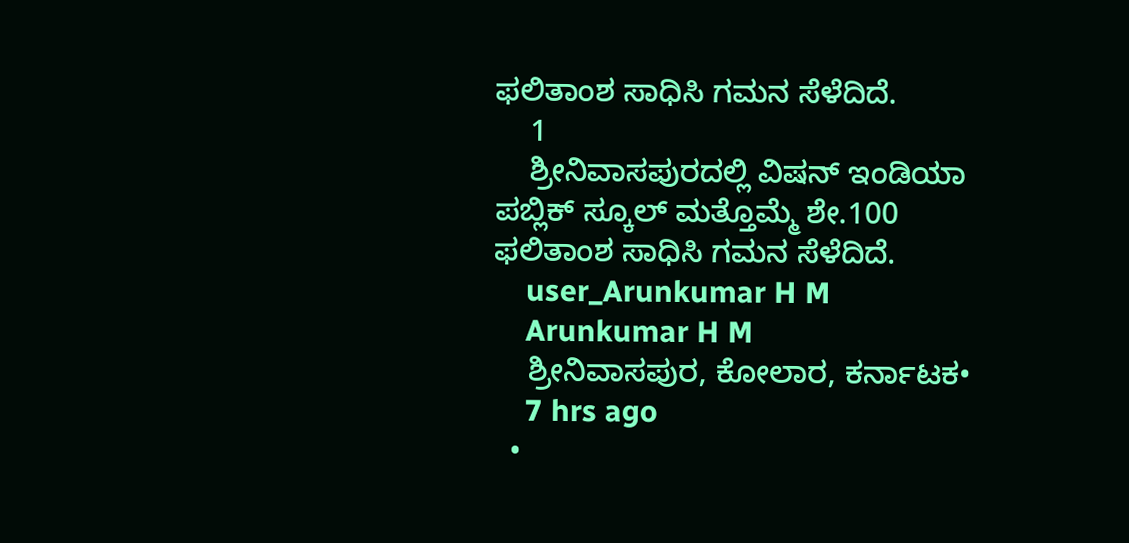ಫಲಿತಾಂಶ ಸಾಧಿಸಿ ಗಮನ ಸೆಳೆದಿದೆ.
    1
    ಶ್ರೀನಿವಾಸಪುರದಲ್ಲಿ ವಿಷನ್ ಇಂಡಿಯಾ ಪಬ್ಲಿಕ್ ಸ್ಕೂಲ್ ಮತ್ತೊಮ್ಮೆ ಶೇ.100 ಫಲಿತಾಂಶ ಸಾಧಿಸಿ ಗಮನ ಸೆಳೆದಿದೆ.
    user_Arunkumar H M
    Arunkumar H M
    ಶ್ರೀನಿವಾಸಪುರ, ಕೋಲಾರ, ಕರ್ನಾಟಕ•
    7 hrs ago
  •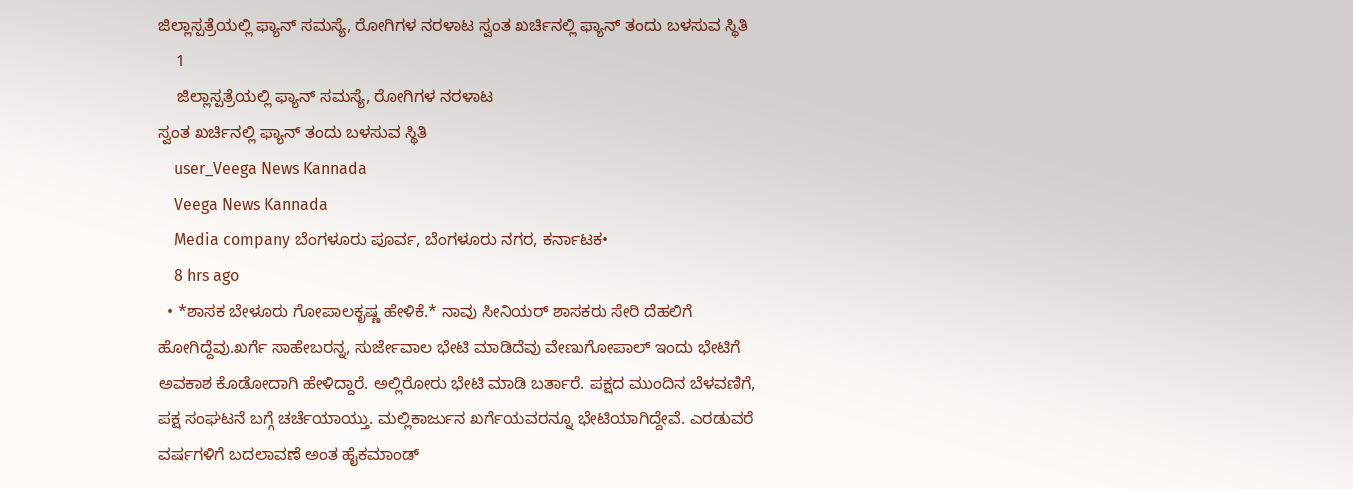ಜಿಲ್ಲಾಸ್ಪತ್ರೆಯಲ್ಲಿ ಫ್ಯಾನ್ ಸಮಸ್ಯೆ, ರೋಗಿಗಳ ನರಳಾಟ ಸ್ವಂತ ಖರ್ಚಿನಲ್ಲಿ ಫ್ಯಾನ್ ತಂದು ಬಳಸುವ ಸ್ಥಿತಿ
    1
    ಜಿಲ್ಲಾಸ್ಪತ್ರೆಯಲ್ಲಿ ಫ್ಯಾನ್ ಸಮಸ್ಯೆ, ರೋಗಿಗಳ ನರಳಾಟ
ಸ್ವಂತ ಖರ್ಚಿನಲ್ಲಿ ಫ್ಯಾನ್ ತಂದು ಬಳಸುವ ಸ್ಥಿತಿ
    user_Veega News Kannada
    Veega News Kannada
    Media company ಬೆಂಗಳೂರು ಪೂರ್ವ, ಬೆಂಗಳೂರು ನಗರ, ಕರ್ನಾಟಕ•
    8 hrs ago
  • *ಶಾಸಕ ಬೇಳೂರು ಗೋಪಾಲಕೃಷ್ಣ ಹೇಳಿಕೆ.* ನಾವು ಸೀನಿಯರ್ ಶಾಸಕರು ಸೇರಿ ದೆಹಲಿಗೆ ಹೋಗಿದ್ದೆವು.ಖರ್ಗೆ ಸಾಹೇಬರನ್ನ, ಸುರ್ಜೇವಾಲ ಭೇಟಿ ಮಾಡಿದೆವು ವೇಣುಗೋಪಾಲ್ ಇಂದು ಭೇಟಿಗೆ ಅವಕಾಶ ಕೊಡೋದಾಗಿ ಹೇಳಿದ್ದಾರೆ. ಅಲ್ಲಿರೋರು ಭೇಟಿ ಮಾಡಿ ಬರ್ತಾರೆ. ಪಕ್ಷದ ಮುಂದಿನ ಬೆಳವಣಿಗೆ, ಪಕ್ಷ ಸಂಘಟನೆ ಬಗ್ಗೆ ಚರ್ಚೆಯಾಯ್ತು. ಮಲ್ಲಿಕಾರ್ಜುನ ಖರ್ಗೆಯವರನ್ನೂ ಭೇಟಿಯಾಗಿದ್ದೇವೆ. ಎರಡುವರೆ ವರ್ಷಗಳಿಗೆ ಬದಲಾವಣೆ ಅಂತ ಹೈಕಮಾಂಡ್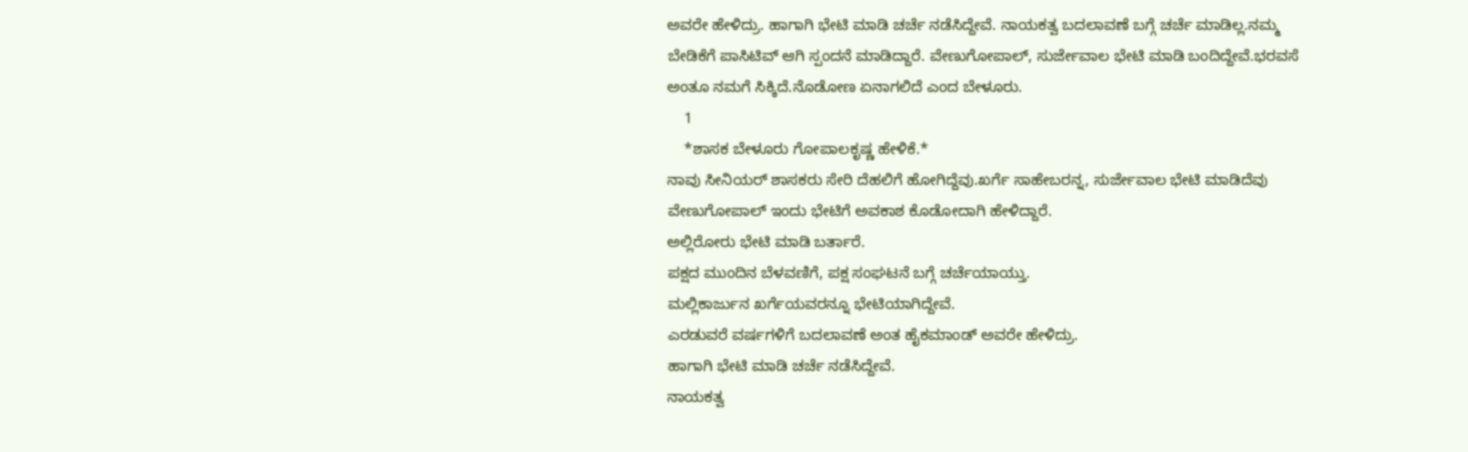ಅವರೇ ಹೇಳಿದ್ರು. ಹಾಗಾಗಿ ಭೇಟಿ ಮಾಡಿ ಚರ್ಚೆ ನಡೆಸಿದ್ದೇವೆ. ನಾಯಕತ್ವ ಬದಲಾವಣೆ ಬಗ್ಗೆ ಚರ್ಚೆ ಮಾಡಿಲ್ಲ.ನಮ್ಮ ಬೇಡಿಕೆಗೆ ಪಾಸಿಟಿವ್ ಆಗಿ ಸ್ಪಂದನೆ ಮಾಡಿದ್ದಾರೆ. ವೇಣುಗೋಪಾಲ್, ಸುರ್ಜೇವಾಲ ಭೇಟಿ ಮಾಡಿ ಬಂದಿದ್ದೇವೆ.ಭರವಸೆ ಅಂತೂ ನಮಗೆ ಸಿಕ್ಕಿದೆ.ನೊಡೋಣ ಏನಾಗಲಿದೆ ಎಂದ ಬೇಳೂರು.
    1
    *ಶಾಸಕ ಬೇಳೂರು ಗೋಪಾಲಕೃಷ್ಣ ಹೇಳಿಕೆ.*
ನಾವು ಸೀನಿಯರ್ ಶಾಸಕರು ಸೇರಿ ದೆಹಲಿಗೆ ಹೋಗಿದ್ದೆವು.ಖರ್ಗೆ ಸಾಹೇಬರನ್ನ, ಸುರ್ಜೇವಾಲ ಭೇಟಿ ಮಾಡಿದೆವು
ವೇಣುಗೋಪಾಲ್ ಇಂದು ಭೇಟಿಗೆ ಅವಕಾಶ ಕೊಡೋದಾಗಿ ಹೇಳಿದ್ದಾರೆ.
ಅಲ್ಲಿರೋರು ಭೇಟಿ ಮಾಡಿ ಬರ್ತಾರೆ.
ಪಕ್ಷದ ಮುಂದಿನ ಬೆಳವಣಿಗೆ, ಪಕ್ಷ ಸಂಘಟನೆ ಬಗ್ಗೆ ಚರ್ಚೆಯಾಯ್ತು.
ಮಲ್ಲಿಕಾರ್ಜುನ ಖರ್ಗೆಯವರನ್ನೂ ಭೇಟಿಯಾಗಿದ್ದೇವೆ.
ಎರಡುವರೆ ವರ್ಷಗಳಿಗೆ ಬದಲಾವಣೆ ಅಂತ ಹೈಕಮಾಂಡ್ ಅವರೇ ಹೇಳಿದ್ರು.
ಹಾಗಾಗಿ ಭೇಟಿ ಮಾಡಿ ಚರ್ಚೆ ನಡೆಸಿದ್ದೇವೆ.
ನಾಯಕತ್ವ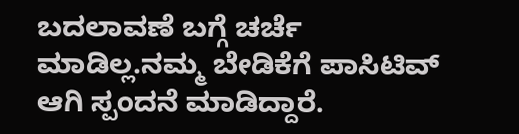ಬದಲಾವಣೆ ಬಗ್ಗೆ ಚರ್ಚೆ ಮಾಡಿಲ್ಲ.ನಮ್ಮ ಬೇಡಿಕೆಗೆ ಪಾಸಿಟಿವ್ ಆಗಿ ಸ್ಪಂದನೆ ಮಾಡಿದ್ದಾರೆ.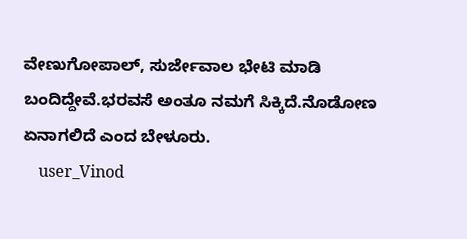ವೇಣುಗೋಪಾಲ್, ಸುರ್ಜೇವಾಲ ಭೇಟಿ ಮಾಡಿ ಬಂದಿದ್ದೇವೆ.ಭರವಸೆ ಅಂತೂ ನಮಗೆ ಸಿಕ್ಕಿದೆ.ನೊಡೋಣ ಏನಾಗಲಿದೆ ಎಂದ ಬೇಳೂರು.
    user_Vinod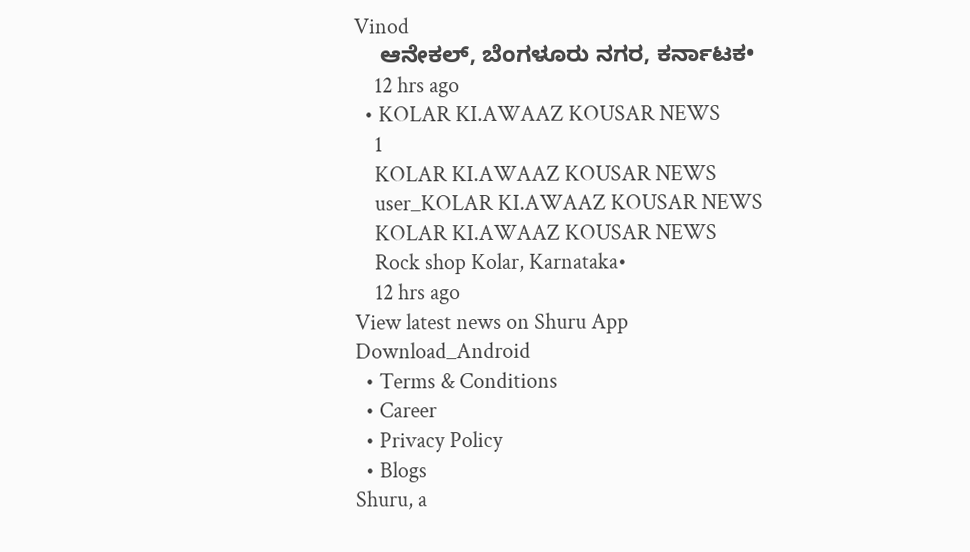Vinod
    ಆನೇಕಲ್, ಬೆಂಗಳೂರು ನಗರ, ಕರ್ನಾಟಕ•
    12 hrs ago
  • KOLAR KI.AWAAZ KOUSAR NEWS
    1
    KOLAR KI.AWAAZ KOUSAR NEWS
    user_KOLAR KI.AWAAZ KOUSAR NEWS
    KOLAR KI.AWAAZ KOUSAR NEWS
    Rock shop Kolar, Karnataka•
    12 hrs ago
View latest news on Shuru App
Download_Android
  • Terms & Conditions
  • Career
  • Privacy Policy
  • Blogs
Shuru, a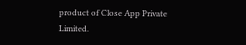product of Close App Private Limited.